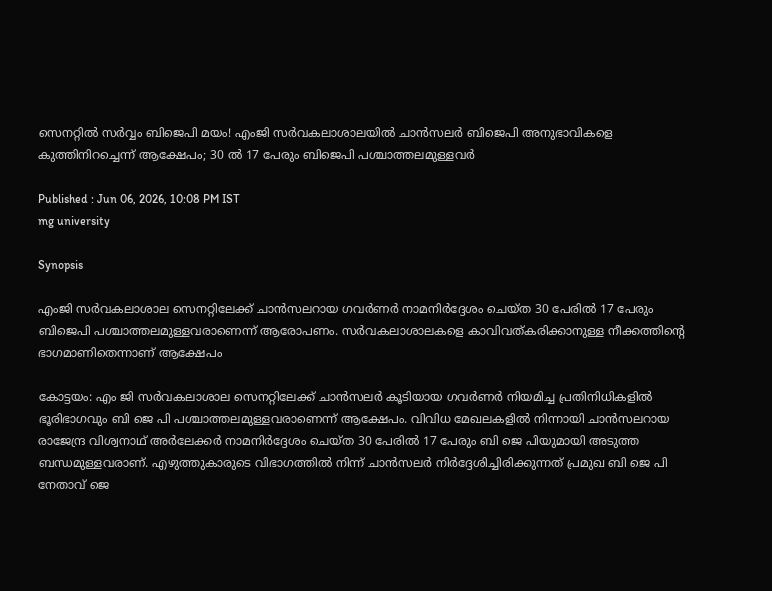സെനറ്റിൽ സർവ്വം ബിജെപി മയം! എംജി സർവകലാശാലയിൽ ചാൻസലർ ബിജെപി അനുഭാവികളെ കുത്തിനിറച്ചെന്ന് ആക്ഷേപം; 30 ൽ 17 പേരും ബിജെപി പശ്ചാത്തലമുള്ളവർ

Published : Jun 06, 2026, 10:08 PM IST
mg university

Synopsis

എംജി സർവകലാശാല സെനറ്റിലേക്ക് ചാൻസലറായ ഗവർണർ നാമനിർദ്ദേശം ചെയ്ത 30 പേരിൽ 17 പേരും ബിജെപി പശ്ചാത്തലമുള്ളവരാണെന്ന് ആരോപണം. സർവകലാശാലകളെ കാവിവത്കരിക്കാനുള്ള നീക്കത്തിന്റെ ഭാഗമാണിതെന്നാണ് ആക്ഷേപം

കോട്ടയം: എം ജി സർവകലാശാല സെനറ്റിലേക്ക് ചാൻസലർ കൂടിയായ ഗവർണർ നിയമിച്ച പ്രതിനിധികളിൽ ഭൂരിഭാഗവും ബി ജെ പി പശ്ചാത്തലമുള്ളവരാണെന്ന് ആക്ഷേപം. വിവിധ മേഖലകളിൽ നിന്നായി ചാൻസലറായ രാജേന്ദ്ര വിശ്വനാഥ് അർലേക്കർ നാമനിർദ്ദേശം ചെയ്ത 30 പേരിൽ 17 പേരും ബി ജെ പിയുമായി അടുത്ത ബന്ധമുള്ളവരാണ്. എഴുത്തുകാരുടെ വിഭാഗത്തിൽ നിന്ന് ചാൻസലർ നിർദ്ദേശിച്ചിരിക്കുന്നത് പ്രമുഖ ബി ജെ പി നേതാവ് ജെ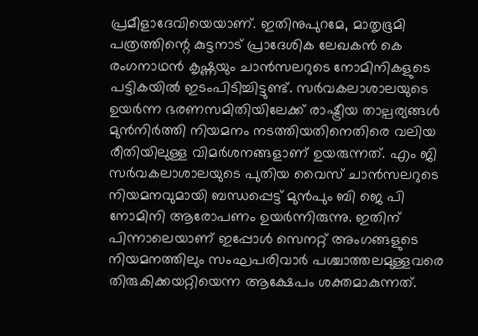പ്രമീളാദേവിയെയാണ്. ഇതിനുപുറമേ, മാതൃഭൂമി പത്രത്തിന്റെ കുട്ടനാട് പ്രാദേശിക ലേഖകൻ കെ രംഗനാഥൻ കൃഷ്ണയും ചാൻസലറുടെ നോമിനികളുടെ പട്ടികയിൽ ഇടംപിടിച്ചിട്ടുണ്ട്. സർവകലാശാലയുടെ ഉയർന്ന ഭരണസമിതിയിലേക്ക് രാഷ്ട്രീയ താല്പര്യങ്ങൾ മുൻനിർത്തി നിയമനം നടത്തിയതിനെതിരെ വലിയ രീതിയിലുള്ള വിമർശനങ്ങളാണ് ഉയരുന്നത്. എം ജി സർവകലാശാലയുടെ പുതിയ വൈസ് ചാൻസലറുടെ നിയമനവുമായി ബന്ധപ്പെട്ട് മുൻപും ബി ജെ പി നോമിനി ആരോപണം ഉയർന്നിരുന്നു. ഇതിന് പിന്നാലെയാണ് ഇപ്പോൾ സെനറ്റ് അംഗങ്ങളുടെ നിയമനത്തിലും സംഘപരിവാർ പശ്ചാത്തലമുള്ളവരെ തിരുകിക്കയറ്റിയെന്ന ആക്ഷേപം ശക്തമാകുന്നത്.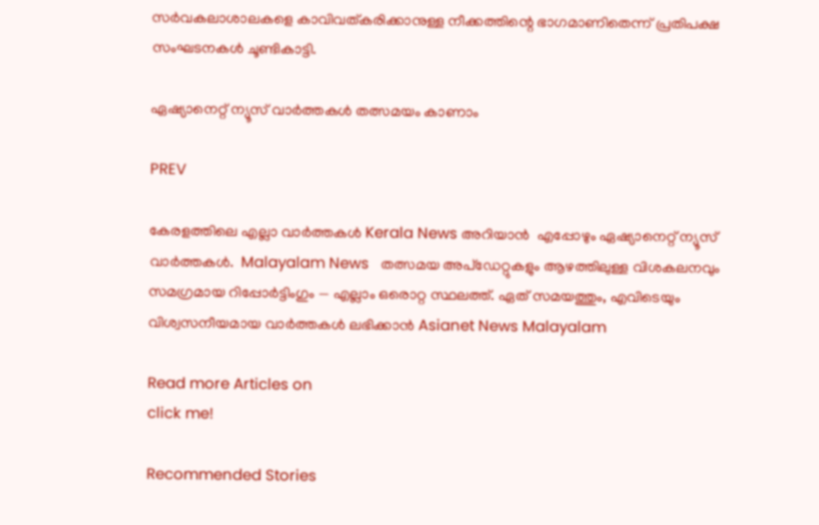സർവകലാശാലകളെ കാവിവത്കരിക്കാനുള്ള നീക്കത്തിന്റെ ഭാഗമാണിതെന്ന് പ്രതിപക്ഷ സംഘടനകൾ ചൂണ്ടികാട്ടി.

ഏഷ്യാനെറ്റ് ന്യൂസ് വാർത്തകൾ തത്സമയം കാണാം

PREV

കേരളത്തിലെ എല്ലാ വാർത്തകൾ Kerala News അറിയാൻ  എപ്പോഴും ഏഷ്യാനെറ്റ് ന്യൂസ് വാർത്തകൾ.  Malayalam News   തത്സമയ അപ്‌ഡേറ്റുകളും ആഴത്തിലുള്ള വിശകലനവും സമഗ്രമായ റിപ്പോർട്ടിംഗും — എല്ലാം ഒരൊറ്റ സ്ഥലത്ത്. ഏത് സമയത്തും, എവിടെയും വിശ്വസനീയമായ വാർത്തകൾ ലഭിക്കാൻ Asianet News Malayalam

Read more Articles on
click me!

Recommended Stories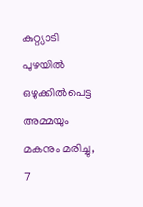കുറ്റ്യാടി പുഴയിൽ ഒഴുക്കിൽപെട്ട അമ്മയും മകനും മരിച്ചു, 7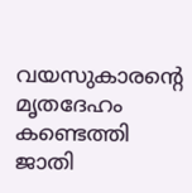വയസുകാരന്റെ മൃതദേഹം കണ്ടെത്തി
ജാതി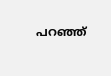പറ‍ഞ്ഞ്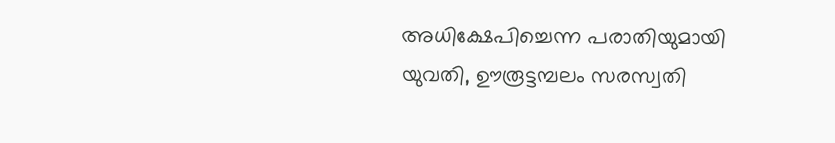അധിക്ഷേപിച്ചെന്ന പരാതിയുമായി യുവതി, ഊരൂട്ടമ്പലം സരസ്വതി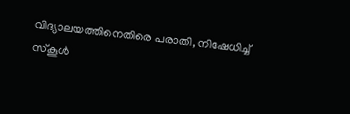വിദ്യാലയത്തിനെതിരെ പരാതി, നിഷേധിച്ച് സ്കൂൾ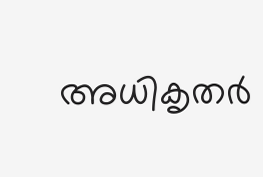അധികൃതർ